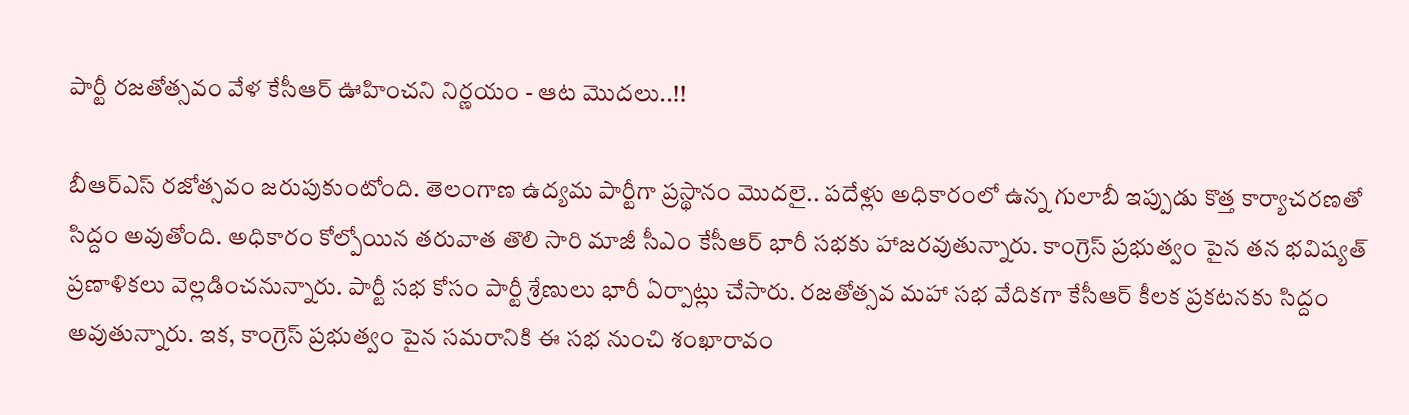పార్టీ రజతోత్సవం వేళ కేసీఆర్ ఊహించని నిర్ణయం - ఆట మొదలు..!!

బీఆర్ఎస్ రజోత్సవం జరుపుకుంటోంది. తెలంగాణ ఉద్యమ పార్టీగా ప్రస్థానం మొదలై.. పదేళ్లు అధికారంలో ఉన్న గులాబీ ఇప్పుడు కొత్త కార్యాచరణతో సిద్దం అవుతోంది. అధికారం కోల్పోయిన తరువాత తొలి సారి మాజీ సీఎం కేసీఆర్ భారీ సభకు హాజరవుతున్నారు. కాంగ్రెస్ ప్రభుత్వం పైన తన భవిష్యత్ ప్రణాళికలు వెల్లడించనున్నారు. పార్టీ సభ కోసం పార్టీ శ్రేణులు భారీ ఏర్పాట్లు చేసారు. రజతోత్సవ మహా సభ వేదికగా కేసీఆర్ కీలక ప్రకటనకు సిద్దం అవుతున్నారు. ఇక, కాంగ్రెస్ ప్రభుత్వం పైన సమరానికి ఈ సభ నుంచి శంఖారావం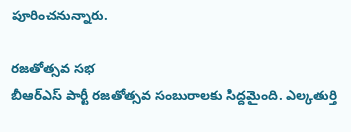పూరించనున్నారు.

రజతోత్సవ సభ
బీఆర్ఎస్ పార్టీ రజతోత్సవ సంబురాలకు సిద్దమైంది. ఎల్కతుర్తి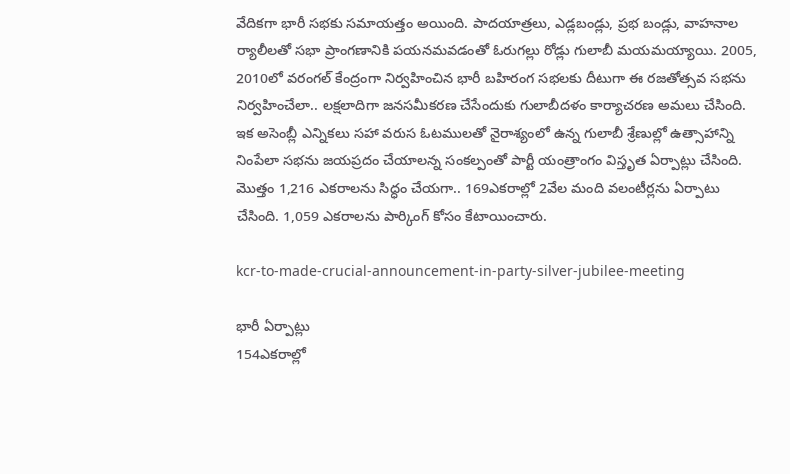వేదికగా భారీ సభకు సమాయత్తం అయింది. పాదయాత్రలు, ఎడ్లబండ్లు, ప్రభ బండ్లు, వాహనాల ర్యాలీలతో సభా ప్రాంగణానికి పయనమవడంతో ఓరుగల్లు రోడ్లు గులాబీ మయమయ్యాయి. 2005, 2010లో వరంగల్‌ కేంద్రంగా నిర్వహించిన భారీ బహిరంగ సభలకు దీటుగా ఈ రజతోత్సవ సభను నిర్వహించేలా.. లక్షలాదిగా జనసమీకరణ చేసేందుకు గులాబీదళం కార్యాచరణ అమలు చేసింది. ఇక అసెంబ్లీ ఎన్నికలు సహా వరుస ఓటములతో నైరాశ్యంలో ఉన్న గులాబీ శ్రేణుల్లో ఉత్సాహాన్ని నింపేలా సభను జయప్రదం చేయాలన్న సంకల్పంతో పార్టీ యంత్రాంగం విస్తృత ఏర్పాట్లు చేసింది. మొత్తం 1,216 ఎకరాలను సిద్ధం చేయగా.. 169ఎకరాల్లో 2వేల మంది వలంటీర్లను ఏర్పాటు చేసింది. 1,059 ఎకరాలను పార్కింగ్‌ కోసం కేటాయించారు.

kcr-to-made-crucial-announcement-in-party-silver-jubilee-meeting

భారీ ఏర్పాట్లు
154ఎకరాల్లో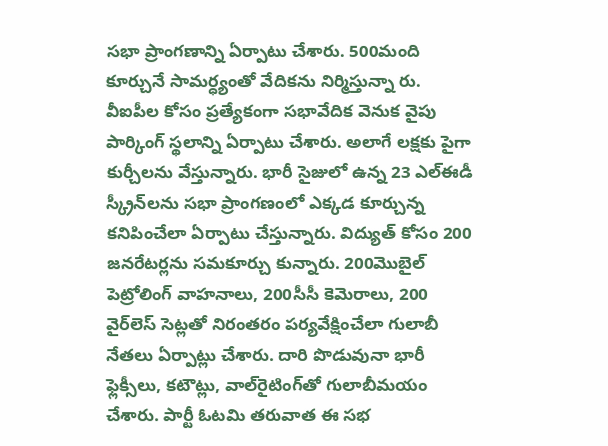సభా ప్రాంగణాన్ని ఏర్పాటు చేశారు. 500మంది కూర్చునే సామర్ధ్యంతో వేదికను నిర్మిస్తున్నా రు. వీఐపీల కోసం ప్రత్యేకంగా సభావేదిక వెనుక వైపు పార్కింగ్‌ స్థలాన్ని ఏర్పాటు చేశారు. అలాగే లక్షకు పైగా కుర్చీలను వేస్తున్నారు. భారీ సైజులో ఉన్న 23 ఎల్‌ఈడీ స్క్రీన్‌లను సభా ప్రాంగణంలో ఎక్కడ కూర్చున్న కనిపించేలా ఏర్పాటు చేస్తున్నారు. విద్యుత్‌ కోసం 200 జనరేటర్లను సమకూర్చు కున్నారు. 200మొబైల్‌ పెట్రోలింగ్‌ వాహనాలు, 200సీసీ కెమెరాలు, 200 వైర్‌లెస్‌ సెట్లతో నిరంతరం పర్యవేక్షించేలా గులాబీ నేతలు ఏర్పాట్లు చేశారు. దారి పొడువునా భారీ ఫ్లెక్సీలు, కటౌట్లు, వాల్‌రైటింగ్‌తో గులాబీమయం చేశారు. పార్టీ ఓటమి తరువాత ఈ సభ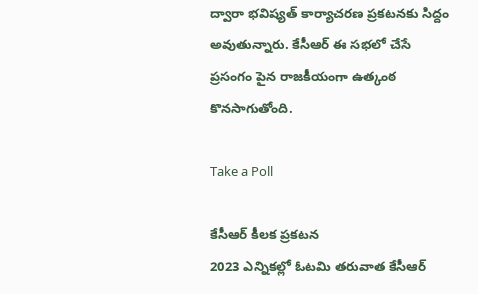ద్వారా భవిష్యత్ కార్యాచరణ ప్రకటనకు సిద్దం అవుతున్నారు. కేసీఆర్ ఈ సభలో చేసే ప్రసంగం పైన రాజకీయంగా ఉత్కంఠ కొనసాగుతోంది.

Take a Poll

కేసీఆర్ కీలక ప్రకటన
2023 ఎన్నికల్లో ఓటమి తరువాత కేసీఆర్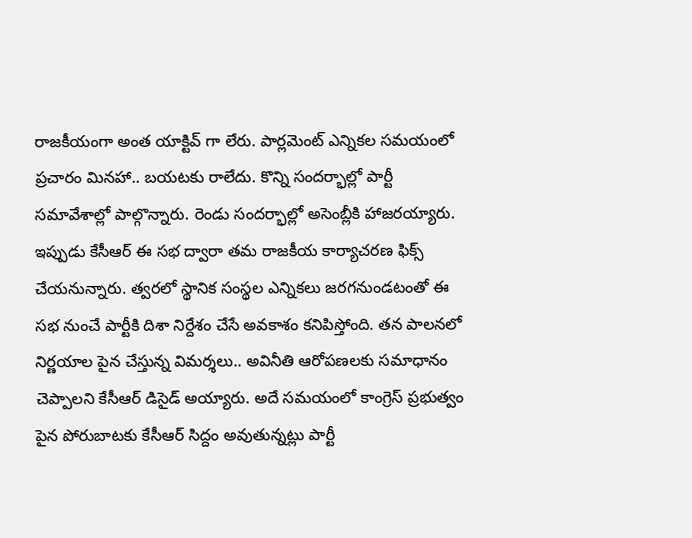రాజకీయంగా అంత యాక్టివ్ గా లేరు. పార్లమెంట్ ఎన్నికల సమయంలో ప్రచారం మినహా.. బయటకు రాలేదు. కొన్ని సందర్భాల్లో పార్టీ సమావేశాల్లో పాల్గొన్నారు. రెండు సందర్భాల్లో అసెంబ్లీకి హాజరయ్యారు. ఇప్పుడు కేసీఆర్ ఈ సభ ద్వారా తమ రాజకీయ కార్యాచరణ ఫిక్స్ చేయనున్నారు. త్వరలో స్థానిక సంస్థల ఎన్నికలు జరగనుండటంతో ఈ సభ నుంచే పార్టీకి దిశా నిర్దేశం చేసే అవకాశం కనిపిస్తోంది. తన పాలనలో నిర్ణయాల పైన చేస్తున్న విమర్శలు.. అవినీతి ఆరోపణలకు సమాధానం చెప్పాలని కేసీఆర్ డిసైడ్ అయ్యారు. అదే సమయంలో కాంగ్రెస్ ప్రభుత్వం పైన పోరుబాటకు కేసీఆర్ సిద్దం అవుతున్నట్లు పార్టీ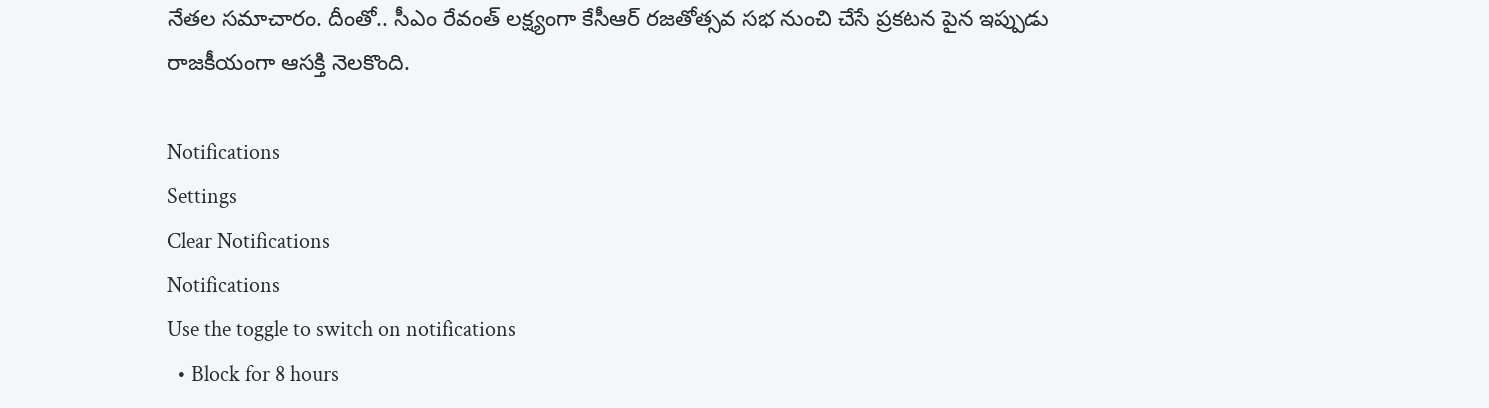నేతల సమాచారం. దీంతో.. సీఎం రేవంత్ లక్ష్యంగా కేసీఆర్ రజతోత్సవ సభ నుంచి చేసే ప్రకటన పైన ఇప్పుడు రాజకీయంగా ఆసక్తి నెలకొంది.

Notifications
Settings
Clear Notifications
Notifications
Use the toggle to switch on notifications
  • Block for 8 hours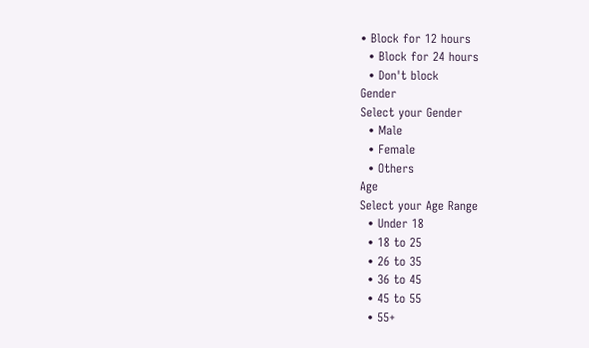• Block for 12 hours
  • Block for 24 hours
  • Don't block
Gender
Select your Gender
  • Male
  • Female
  • Others
Age
Select your Age Range
  • Under 18
  • 18 to 25
  • 26 to 35
  • 36 to 45
  • 45 to 55
  • 55+